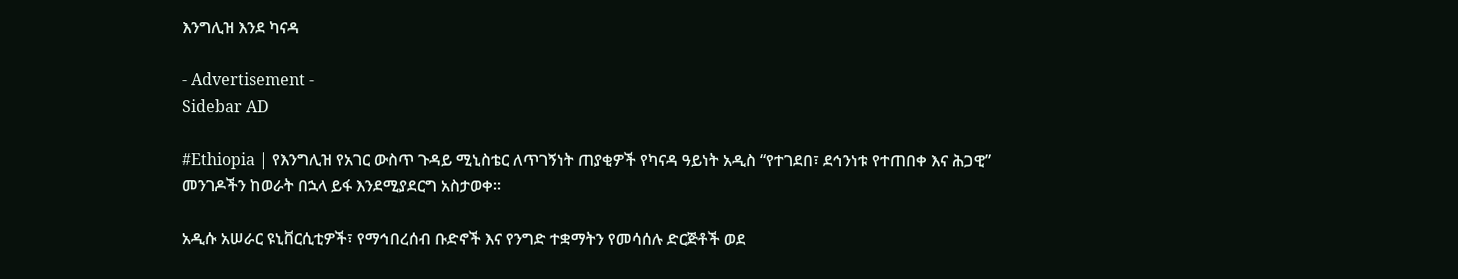እንግሊዝ እንደ ካናዳ

- Advertisement -
Sidebar AD

#Ethiopia | የእንግሊዝ የአገር ውስጥ ጉዳይ ሚኒስቴር ለጥገኝነት ጠያቂዎች የካናዳ ዓይነት አዲስ “የተገደበ፣ ደኅንነቱ የተጠበቀ እና ሕጋዊ” መንገዶችን ከወራት በኋላ ይፋ እንደሚያደርግ አስታወቀ።

አዲሱ አሠራር ዩኒቨርሲቲዎች፣ የማኅበረሰብ ቡድኖች እና የንግድ ተቋማትን የመሳሰሉ ድርጅቶች ወደ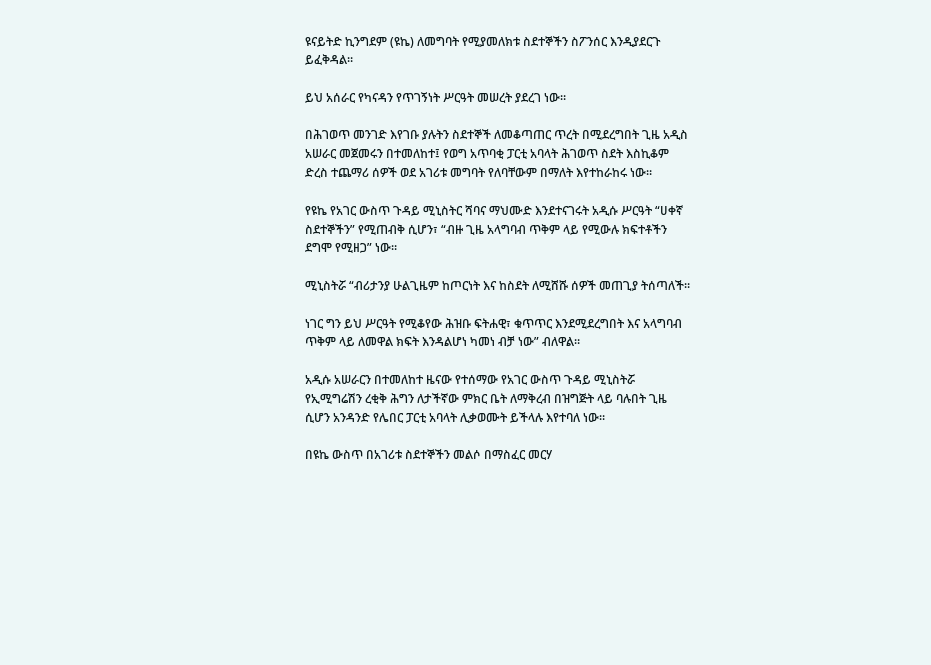ዩናይትድ ኪንግደም (ዩኬ) ለመግባት የሚያመለክቱ ስደተኞችን ስፖንሰር እንዲያደርጉ ይፈቅዳል።

ይህ አሰራር የካናዳን የጥገኝነት ሥርዓት መሠረት ያደረገ ነው።

በሕገወጥ መንገድ እየገቡ ያሉትን ስደተኞች ለመቆጣጠር ጥረት በሚደረግበት ጊዜ አዲስ አሠራር መጀመሩን በተመለከተ፤ የወግ አጥባቂ ፓርቲ አባላት ሕገወጥ ስደት እስኪቆም ድረስ ተጨማሪ ሰዎች ወደ አገሪቱ መግባት የለባቸውም በማለት እየተከራከሩ ነው።

የዩኬ የአገር ውስጥ ጉዳይ ሚኒስትር ሻባና ማህሙድ እንደተናገሩት አዲሱ ሥርዓት “ሀቀኛ ስደተኞችን” የሚጠብቅ ሲሆን፣ “ብዙ ጊዜ አላግባብ ጥቅም ላይ የሚውሉ ክፍተቶችን ደግሞ የሚዘጋ” ነው።

ሚኒስትሯ “ብሪታንያ ሁልጊዜም ከጦርነት እና ከስደት ለሚሸሹ ሰዎች መጠጊያ ትሰጣለች።

ነገር ግን ይህ ሥርዓት የሚቆየው ሕዝቡ ፍትሐዊ፣ ቁጥጥር እንደሚደረግበት እና አላግባብ ጥቅም ላይ ለመዋል ክፍት እንዳልሆነ ካመነ ብቻ ነው” ብለዋል።

አዲሱ አሠራርን በተመለከተ ዜናው የተሰማው የአገር ውስጥ ጉዳይ ሚኒስትሯ የኢሚግሬሽን ረቂቅ ሕግን ለታችኛው ምክር ቤት ለማቅረብ በዝግጅት ላይ ባሉበት ጊዜ ሲሆን አንዳንድ የሌበር ፓርቲ አባላት ሊቃወሙት ይችላሉ እየተባለ ነው።

በዩኬ ውስጥ በአገሪቱ ስደተኞችን መልሶ በማስፈር መርሃ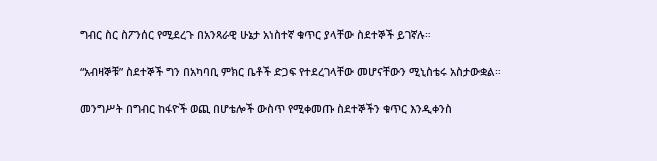ግብር ስር ስፖንሰር የሚደረጉ በአንጻራዊ ሁኔታ አነስተኛ ቁጥር ያላቸው ስደተኞች ይገኛሉ።

“አብዛኞቹ” ስደተኞች ግን በአካባቢ ምክር ቤቶች ድጋፍ የተደረገላቸው መሆናቸውን ሚኒስቴሩ አስታውቋል።

መንግሥት በግብር ከፋዮች ወጪ በሆቴሎች ውስጥ የሚቀመጡ ስደተኞችን ቁጥር እንዲቀንስ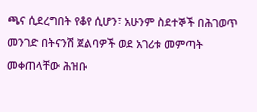ጫና ሲደረግበት የቆየ ሲሆን፣ አሁንም ስደተኞች በሕገወጥ መንገድ በትናንሽ ጀልባዎች ወደ አገሪቱ መምጣት መቀጠላቸው ሕዝቡ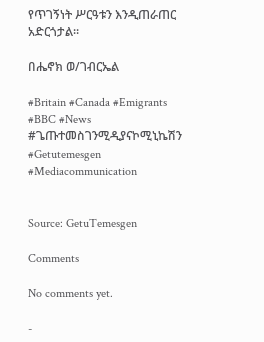የጥገኝነት ሥርዓቱን እንዲጠራጠር አድርጎታል።

በሔኖክ ወ/ገብርኤል

#Britain #Canada #Emigrants
#BBC #News
#ጌጡተመስገንሚዲያናኮሚኒኬሽን
#Getutemesgen
#Mediacommunication


Source: GetuTemesgen

Comments

No comments yet.

-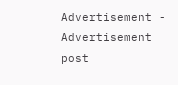Advertisement -
Advertisement post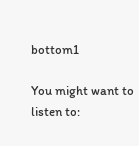bottom1

You might want to listen to: